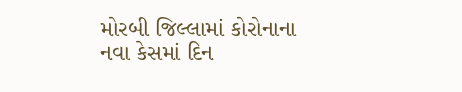મોરબી જિલ્લામાં કોરોનાના નવા કેસમાં દિન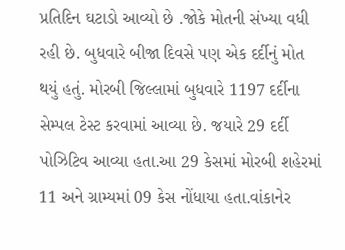પ્રતિદિન ઘટાડો આવ્યો છે .જોકે મોતની સંખ્યા વધી રહી છે. બુધવારે બીજા દિવસે પણ એક દર્દીનું મોત થયું હતું. મોરબી જિલ્લામાં બુધવારે 1197 દર્દીના સેમ્પલ ટેસ્ટ કરવામાં આવ્યા છે. જયારે 29 દર્દી પોઝિટિવ આવ્યા હતા.આ 29 કેસમાં મોરબી શહેરમાં 11 અને ગ્રામ્યમાં 09 કેસ નોંધાયા હતા.વાંકાનેર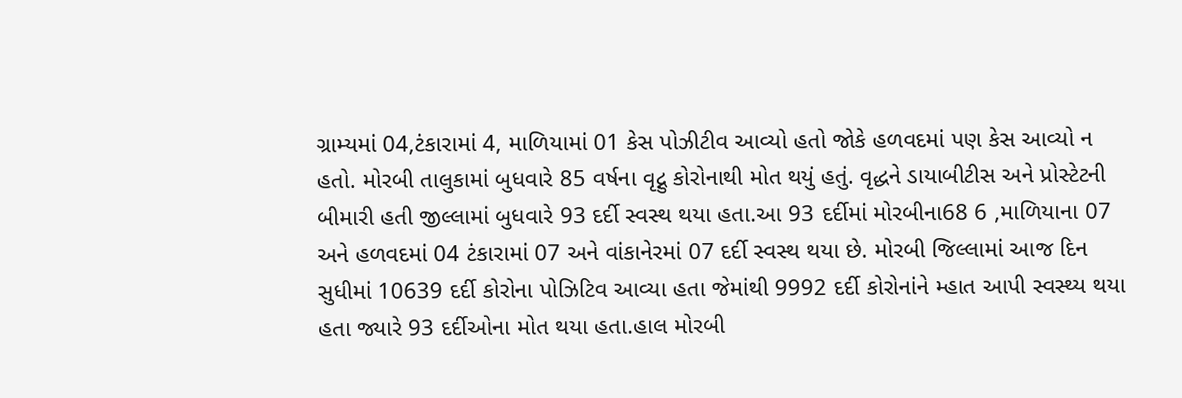ગ્રામ્યમાં 04,ટંકારામાં 4, માળિયામાં 01 કેસ પોઝીટીવ આવ્યો હતો જોકે હળવદમાં પણ કેસ આવ્યો ન હતો. મોરબી તાલુકામાં બુધવારે 85 વર્ષના વૃદ્નુ કોરોનાથી મોત થયું હતું. વૃદ્ધને ડાયાબીટીસ અને પ્રોસ્ટેટની બીમારી હતી જીલ્લામાં બુધવારે 93 દર્દી સ્વસ્થ થયા હતા.આ 93 દર્દીમાં મોરબીના68 6 ,માળિયાના 07 અને હળવદમાં 04 ટંકારામાં 07 અને વાંકાનેરમાં 07 દર્દી સ્વસ્થ થયા છે. મોરબી જિલ્લામાં આજ દિન સુધીમાં 10639 દર્દી કોરોના પોઝિટિવ આવ્યા હતા જેમાંથી 9992 દર્દી કોરોનાંને મ્હાત આપી સ્વસ્થ્ય થયા હતા જ્યારે 93 દર્દીઓના મોત થયા હતા.હાલ મોરબી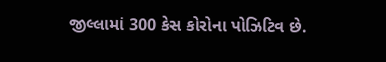જીલ્લામાં 300 કેસ કોરોના પોઝિટિવ છે.